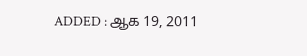ADDED : ஆக 19, 2011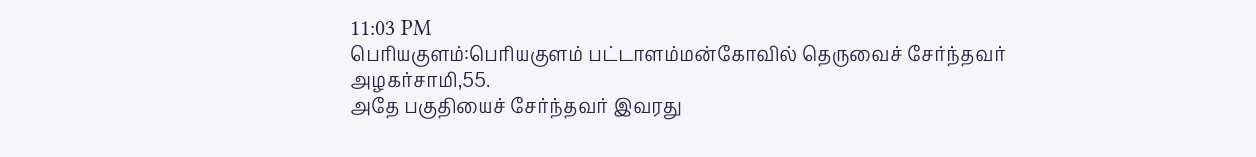11:03 PM
பெரியகுளம்:பெரியகுளம் பட்டாளம்மன்கோவில் தெருவைச் சேர்ந்தவர்
அழகர்சாமி,55.
அதே பகுதியைச் சேர்ந்தவர் இவரது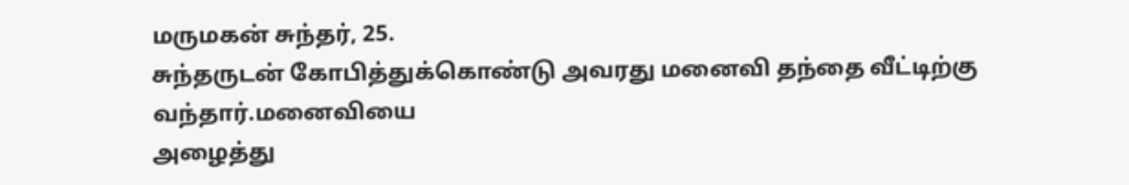மருமகன் சுந்தர், 25.
சுந்தருடன் கோபித்துக்கொண்டு அவரது மனைவி தந்தை வீட்டிற்கு வந்தார்.மனைவியை
அழைத்து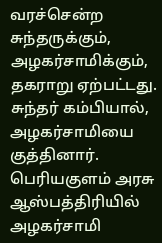வரச்சென்ற சுந்தருக்கும், அழகர்சாமிக்கும், தகராறு ஏற்பட்டது.
சுந்தர் கம்பியால், அழகர்சாமியை குத்தினார். பெரியகுளம் அரசு
ஆஸ்பத்திரியில் அழகர்சாமி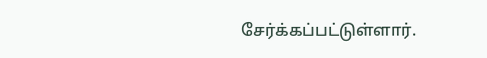சேர்க்கப்பட்டுள்ளார்.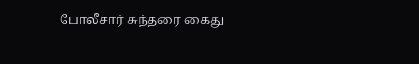போலீசார் சுந்தரை கைது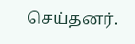செய்தனர்.